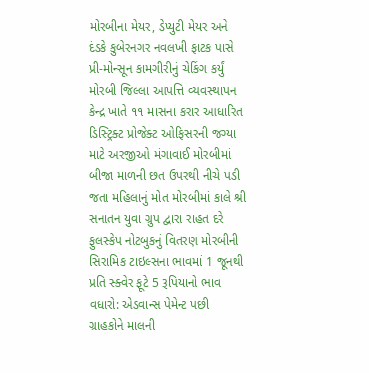મોરબીના મેયર, ડેપ્યુટી મેયર અને દંડકે કુબેરનગર નવલખી ફાટક પાસે પ્રી-મોન્સૂન કામગીરીનું ચેકિંગ કર્યું મોરબી જિલ્લા આપત્તિ વ્યવસ્થાપન કેન્દ્ર ખાતે ૧૧ માસના કરાર આધારિત ડિસ્ટ્રિક્ટ પ્રોજેક્ટ ઓફિસરની જગ્યા માટે અરજીઓ મંગાવાઈ મોરબીમાં બીજા માળની છત ઉપરથી નીચે પડી જતા મહિલાનું મોત મોરબીમાં કાલે શ્રી સનાતન યુવા ગ્રુપ દ્વારા રાહત દરે ફુલસ્કેપ નોટબુકનું વિતરણ મોરબીની સિરામિક ટાઇલ્સના ભાવમાં 1 જૂનથી પ્રતિ સ્ક્વેર ફૂટે 5 રૂપિયાનો ભાવ વધારો: એડવાન્સ પેમેન્ટ પછી ગ્રાહકોને માલની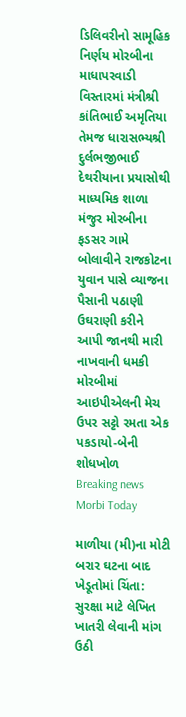ડિલિવરીનો સામૂહિક નિર્ણય મોરબીના માધાપરવાડી વિસ્તારમાં મંત્રીશ્રી કાંતિભાઈ અમૃતિયા તેમજ ધારાસભ્યશ્રી દુર્લભજીભાઈ દેથરીયાના પ્રયાસોથી માધ્યમિક શાળા મંજુર મોરબીના ફડસર ગામે બોલાવીને રાજકોટના યુવાન પાસે વ્યાજના પૈસાની પઠાણી ઉઘરાણી કરીને આપી જાનથી મારી નાખવાની ધમકી મોરબીમાં આઇપીએલની મેચ ઉપર સટ્ટો રમતા એક પકડાયો-બેની શોધખોળ
Breaking news
Morbi Today

માળીયા (મી)ના મોટી બરાર ઘટના બાદ ખેડૂતોમાં ચિંતા: સુરક્ષા માટે લેખિત ખાતરી લેવાની માંગ ઉઠી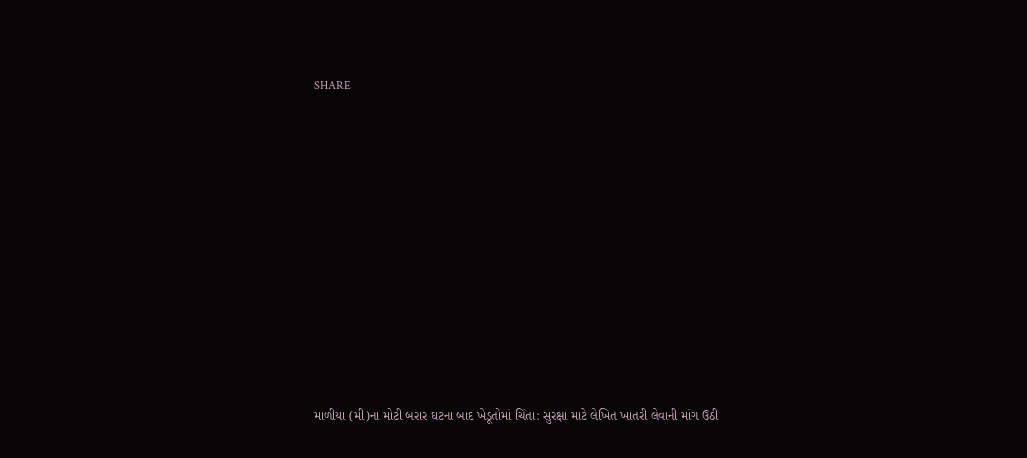SHARE











માળીયા (મી)ના મોટી બરાર ઘટના બાદ ખેડૂતોમાં ચિંતા: સુરક્ષા માટે લેખિત ખાતરી લેવાની માંગ ઉઠી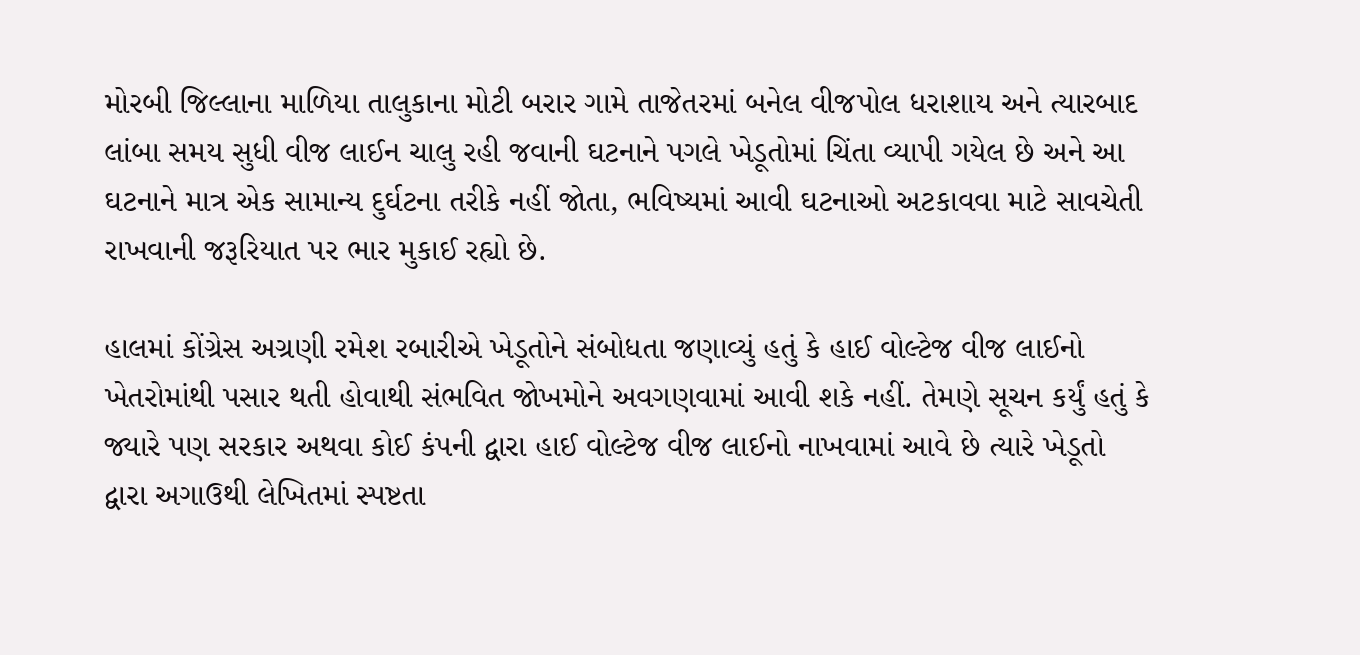મોરબી જિલ્લાના માળિયા તાલુકાના મોટી બરાર ગામે તાજેતરમાં બનેલ વીજપોલ ધરાશાય અને ત્યારબાદ લાંબા સમય સુધી વીજ લાઈન ચાલુ રહી જવાની ઘટનાને પગલે ખેડૂતોમાં ચિંતા વ્યાપી ગયેલ છે અને આ ઘટનાને માત્ર એક સામાન્ય દુર્ઘટના તરીકે નહીં જોતા, ભવિષ્યમાં આવી ઘટનાઓ અટકાવવા માટે સાવચેતી રાખવાની જરૂરિયાત પર ભાર મુકાઈ રહ્યો છે.

હાલમાં કોંગ્રેસ અગ્રણી રમેશ રબારીએ ખેડૂતોને સંબોધતા જણાવ્યું હતું કે હાઈ વોલ્ટેજ વીજ લાઈનો ખેતરોમાંથી પસાર થતી હોવાથી સંભવિત જોખમોને અવગણવામાં આવી શકે નહીં. તેમણે સૂચન કર્યું હતું કે જ્યારે પણ સરકાર અથવા કોઈ કંપની દ્વારા હાઈ વોલ્ટેજ વીજ લાઈનો નાખવામાં આવે છે ત્યારે ખેડૂતો દ્વારા અગાઉથી લેખિતમાં સ્પષ્ટતા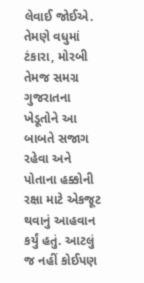લેવાઈ જોઈએ. તેમણે વધુમાં ટંકારા, મોરબી તેમજ સમગ્ર ગુજરાતના ખેડૂતોને આ બાબતે સજાગ રહેવા અને પોતાના હક્કોની રક્ષા માટે એકજૂટ થવાનું આહવાન કર્યું હતું. આટલું જ નહીં કોઈપણ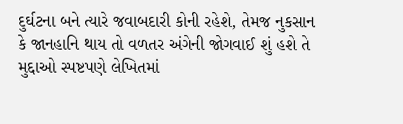દુર્ઘટના બને ત્યારે જવાબદારી કોની રહેશે, તેમજ નુકસાન કે જાનહાનિ થાય તો વળતર અંગેની જોગવાઈ શું હશે તે મુદ્દાઓ સ્પષ્ટપણે લેખિતમાં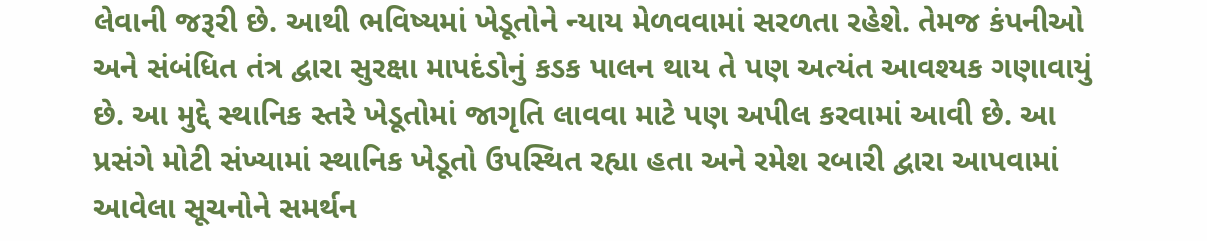લેવાની જરૂરી છે. આથી ભવિષ્યમાં ખેડૂતોને ન્યાય મેળવવામાં સરળતા રહેશે. તેમજ કંપનીઓ અને સંબંધિત તંત્ર દ્વારા સુરક્ષા માપદંડોનું કડક પાલન થાય તે પણ અત્યંત આવશ્યક ગણાવાયું છે. આ મુદ્દે સ્થાનિક સ્તરે ખેડૂતોમાં જાગૃતિ લાવવા માટે પણ અપીલ કરવામાં આવી છે. આ પ્રસંગે મોટી સંખ્યામાં સ્થાનિક ખેડૂતો ઉપસ્થિત રહ્યા હતા અને રમેશ રબારી દ્વારા આપવામાં આવેલા સૂચનોને સમર્થન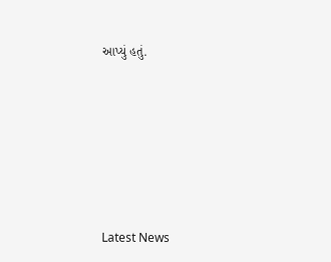આપ્યું હતું.






Latest News